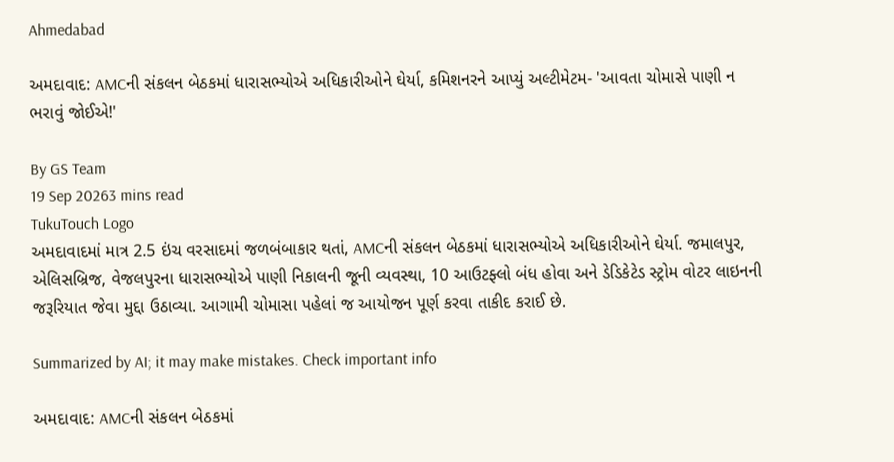Ahmedabad

અમદાવાદ: AMCની સંકલન બેઠકમાં ધારાસભ્યોએ અધિકારીઓને ઘેર્યા, કમિશનરને આપ્યું અલ્ટીમેટમ- 'આવતા ચોમાસે પાણી ન ભરાવું જોઈએ!'

By GS Team
19 Sep 20263 mins read
TukuTouch Logo
અમદાવાદમાં માત્ર 2.5 ઇંચ વરસાદમાં જળબંબાકાર થતાં, AMCની સંકલન બેઠકમાં ધારાસભ્યોએ અધિકારીઓને ઘેર્યા. જમાલપુર, એલિસબ્રિજ, વેજલપુરના ધારાસભ્યોએ પાણી નિકાલની જૂની વ્યવસ્થા, 10 આઉટફ્લો બંધ હોવા અને ડેડિકેટેડ સ્ટ્રોમ વોટર લાઇનની જરૂરિયાત જેવા મુદ્દા ઉઠાવ્યા. આગામી ચોમાસા પહેલાં જ આયોજન પૂર્ણ કરવા તાકીદ કરાઈ છે.

Summarized by AI; it may make mistakes. Check important info

અમદાવાદ: AMCની સંકલન બેઠકમાં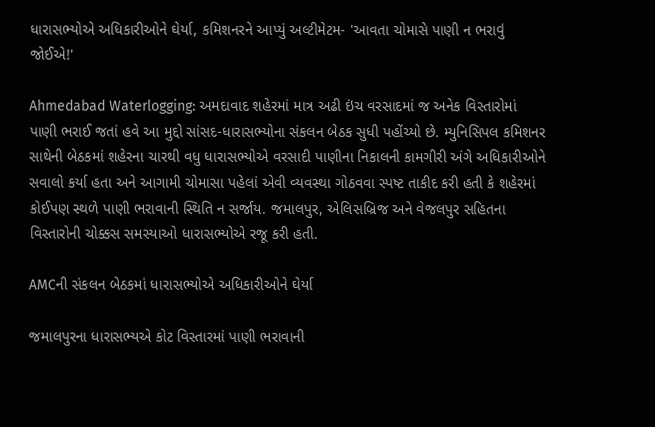ધારાસભ્યોએ અધિકારીઓને ઘેર્યા, કમિશનરને આપ્યું અલ્ટીમેટમ- 'આવતા ચોમાસે પાણી ન ભરાવું જોઈએ!'

Ahmedabad Waterlogging: અમદાવાદ શહેરમાં માત્ર અઢી ઇંચ વરસાદમાં જ અનેક વિસ્તારોમાં પાણી ભરાઈ જતાં હવે આ મુદ્દો સાંસદ-ધારાસભ્યોના સંકલન બેઠક સુધી પહોંચ્યો છે. મ્યુનિસિપલ કમિશનર સાથેની બેઠકમાં શહેરના ચારથી વધુ ધારાસભ્યોએ વરસાદી પાણીના નિકાલની કામગીરી અંગે અધિકારીઓને સવાલો કર્યા હતા અને આગામી ચોમાસા પહેલાં એવી વ્યવસ્થા ગોઠવવા સ્પષ્ટ તાકીદ કરી હતી કે શહેરમાં કોઈપણ સ્થળે પાણી ભરાવાની સ્થિતિ ન સર્જાય. જમાલપુર, એલિસબ્રિજ અને વેજલપુર સહિતના વિસ્તારોની ચોક્કસ સમસ્યાઓ ધારાસભ્યોએ રજૂ કરી હતી.

AMCની સંકલન બેઠકમાં ધારાસભ્યોએ અધિકારીઓને ઘેર્યા

જમાલપુરના ધારાસભ્યએ કોટ વિસ્તારમાં પાણી ભરાવાની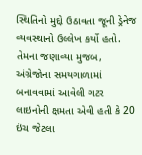સ્થિતિનો મુદ્દો ઉઠાવતા જૂની ડ્રેનેજ વ્યવસ્થાનો ઉલ્લેખ કર્યો હતો. તેમના જણાવ્યા મુજબ, અંગ્રેજોના સમયગાળામાં બનાવવામાં આવેલી ગટર લાઇનોની ક્ષમતા એવી હતી કે 20 ઇંચ જેટલા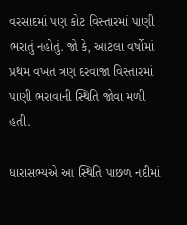વરસાદમાં પણ કોટ વિસ્તારમાં પાણી ભરાતું નહોતું. જો કે, આટલા વર્ષોમાં પ્રથમ વખત ત્રણ દરવાજા વિસ્તારમાં પાણી ભરાવાની સ્થિતિ જોવા મળી હતી.

ધારાસભ્યએ આ સ્થિતિ પાછળ નદીમાં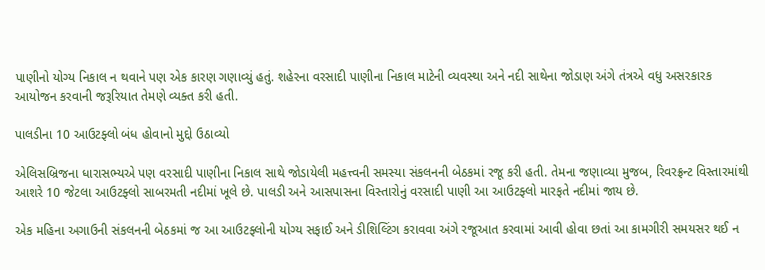પાણીનો યોગ્ય નિકાલ ન થવાને પણ એક કારણ ગણાવ્યું હતું. શહેરના વરસાદી પાણીના નિકાલ માટેની વ્યવસ્થા અને નદી સાથેના જોડાણ અંગે તંત્રએ વધુ અસરકારક આયોજન કરવાની જરૂરિયાત તેમણે વ્યક્ત કરી હતી.

પાલડીના 10 આઉટફ્લો બંધ હોવાનો મુદ્દો ઉઠાવ્યો

એલિસબ્રિજના ધારાસભ્યએ પણ વરસાદી પાણીના નિકાલ સાથે જોડાયેલી મહત્ત્વની સમસ્યા સંકલનની બેઠકમાં રજૂ કરી હતી. તેમના જણાવ્યા મુજબ, રિવરફ્રન્ટ વિસ્તારમાંથી આશરે 10 જેટલા આઉટફ્લો સાબરમતી નદીમાં ખૂલે છે. પાલડી અને આસપાસના વિસ્તારોનું વરસાદી પાણી આ આઉટફ્લો મારફતે નદીમાં જાય છે.

એક મહિના અગાઉની સંકલનની બેઠકમાં જ આ આઉટફ્લોની યોગ્ય સફાઈ અને ડીશિલ્ટિંગ કરાવવા અંગે રજૂઆત કરવામાં આવી હોવા છતાં આ કામગીરી સમયસર થઈ ન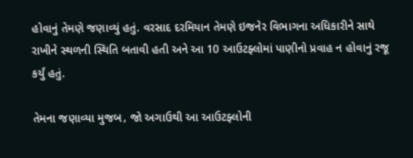હોવાનું તેમણે જણાવ્યું હતું. વરસાદ દરમિયાન તેમણે ઇજનેર વિભાગના અધિકારીને સાથે રાખીને સ્થળની સ્થિતિ બતાવી હતી અને આ 10 આઉટફ્લોમાં પાણીનો પ્રવાહ ન હોવાનું રજૂ કર્યું હતું.

તેમના જણાવ્યા મુજબ, જો અગાઉથી આ આઉટફ્લોની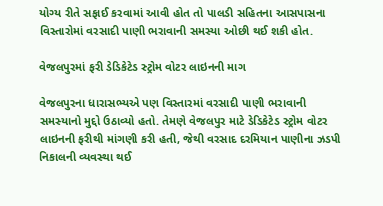યોગ્ય રીતે સફાઈ કરવામાં આવી હોત તો પાલડી સહિતના આસપાસના વિસ્તારોમાં વરસાદી પાણી ભરાવાની સમસ્યા ઓછી થઈ શકી હોત.

વેજલપુરમાં ફરી ડેડિકેટેડ સ્ટ્રોમ વોટર લાઇનની માગ

વેજલપુરના ધારાસભ્યએ પણ વિસ્તારમાં વરસાદી પાણી ભરાવાની સમસ્યાનો મુદ્દો ઉઠાવ્યો હતો. તેમણે વેજલપુર માટે ડેડિકેટેડ સ્ટ્રોમ વોટર લાઇનની ફરીથી માંગણી કરી હતી, જેથી વરસાદ દરમિયાન પાણીના ઝડપી નિકાલની વ્યવસ્થા થઈ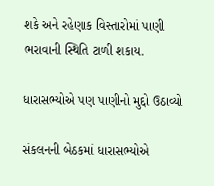શકે અને રહેણાક વિસ્તારોમાં પાણી ભરાવાની સ્થિતિ ટાળી શકાય.

ધારાસભ્યોએ પણ પાણીનો મુદ્દો ઉઠાવ્યો

સંકલનની બેઠકમાં ધારાસભ્યોએ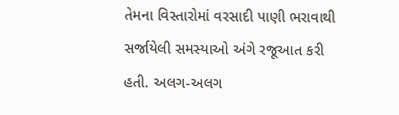તેમના વિસ્તારોમાં વરસાદી પાણી ભરાવાથી સર્જાયેલી સમસ્યાઓ અંગે રજૂઆત કરી હતી. અલગ-અલગ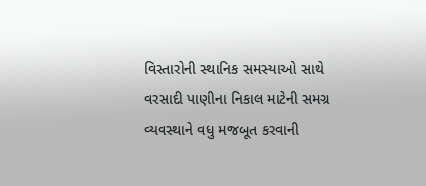વિસ્તારોની સ્થાનિક સમસ્યાઓ સાથે વરસાદી પાણીના નિકાલ માટેની સમગ્ર વ્યવસ્થાને વધુ મજબૂત કરવાની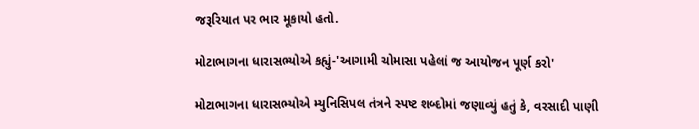જરૂરિયાત પર ભાર મૂકાયો હતો.

મોટાભાગના ધારાસભ્યોએ કહ્યું-'આગામી ચોમાસા પહેલાં જ આયોજન પૂર્ણ કરો'

મોટાભાગના ધારાસભ્યોએ મ્યુનિસિપલ તંત્રને સ્પષ્ટ શબ્દોમાં જણાવ્યું હતું કે, વરસાદી પાણી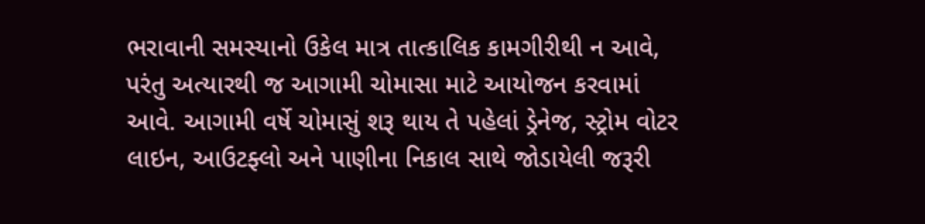ભરાવાની સમસ્યાનો ઉકેલ માત્ર તાત્કાલિક કામગીરીથી ન આવે, પરંતુ અત્યારથી જ આગામી ચોમાસા માટે આયોજન કરવામાં આવે. આગામી વર્ષે ચોમાસું શરૂ થાય તે પહેલાં ડ્રેનેજ, સ્ટ્રોમ વોટર લાઇન, આઉટફ્લો અને પાણીના નિકાલ સાથે જોડાયેલી જરૂરી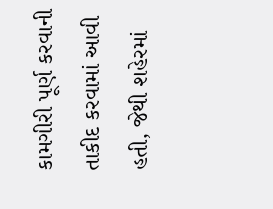કામગીરી પૂર્ણ કરવાની તાકીદ કરવામાં આવી હતી, જેથી શહેરમાં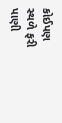કોઈપણ સ્થળે ફરી પાણી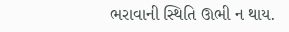ભરાવાની સ્થિતિ ઊભી ન થાય.